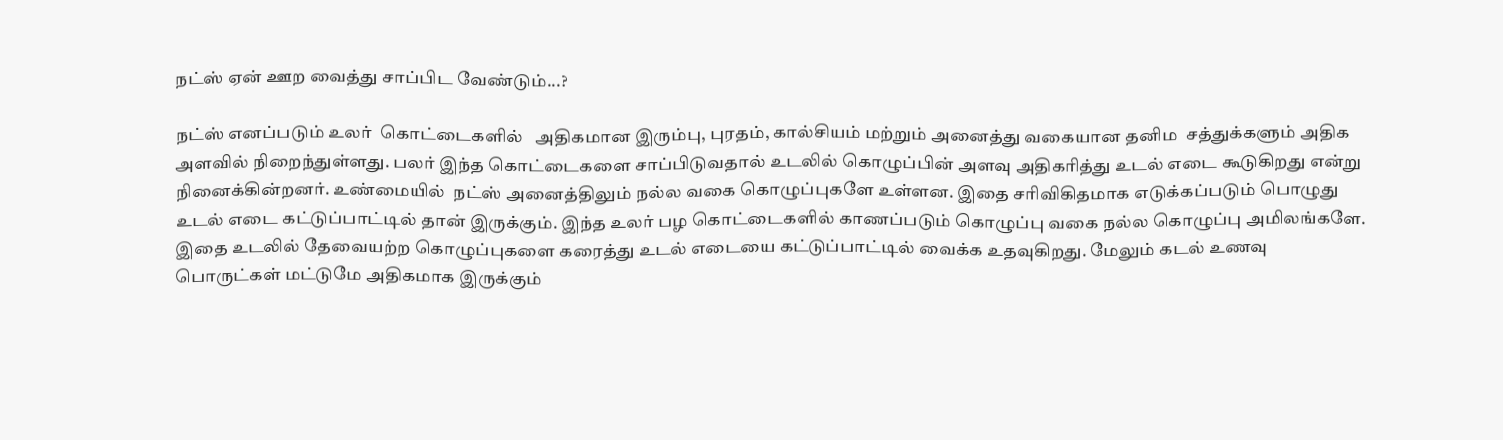நட்ஸ் ஏன் ஊற வைத்து சாப்பிட வேண்டும்...?

நட்ஸ் எனப்படும் உலர்  கொட்டைகளில்   அதிகமான இரும்பு, புரதம், கால்சியம் மற்றும் அனைத்து வகையான தனிம  சத்துக்களும் அதிக அளவில் நிறைந்துள்ளது. பலர் இந்த கொட்டைகளை சாப்பிடுவதால் உடலில் கொழுப்பின் அளவு அதிகரித்து உடல் எடை கூடுகிறது என்று நினைக்கின்றனர். உண்மையில்  நட்ஸ் அனைத்திலும் நல்ல வகை கொழுப்புகளே உள்ளன. இதை சரிவிகிதமாக எடுக்கப்படும் பொழுது உடல் எடை கட்டுப்பாட்டில் தான் இருக்கும். இந்த உலர் பழ கொட்டைகளில் காணப்படும் கொழுப்பு வகை நல்ல கொழுப்பு அமிலங்களே. இதை உடலில் தேவையற்ற கொழுப்புகளை கரைத்து உடல் எடையை கட்டுப்பாட்டில் வைக்க உதவுகிறது. மேலும் கடல் உணவு பொருட்கள் மட்டுமே அதிகமாக இருக்கும்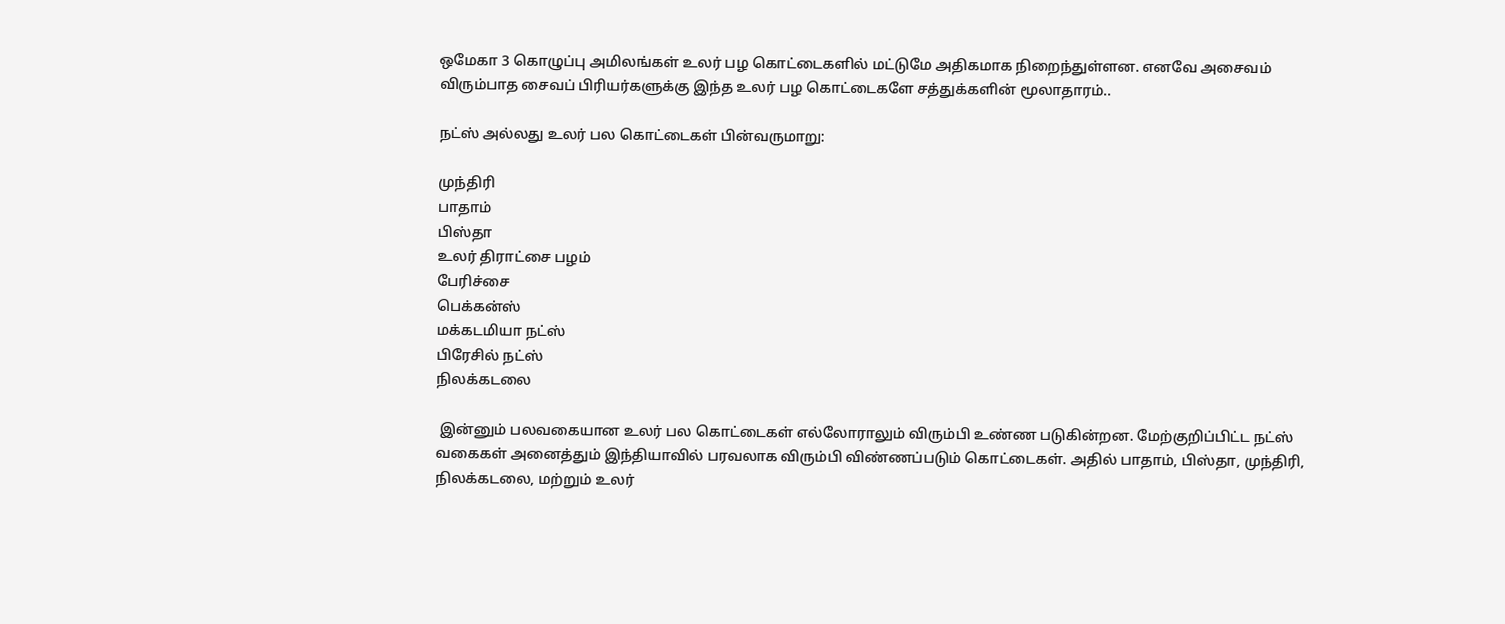ஒமேகா 3 கொழுப்பு அமிலங்கள் உலர் பழ கொட்டைகளில் மட்டுமே அதிகமாக நிறைந்துள்ளன. எனவே அசைவம் விரும்பாத சைவப் பிரியர்களுக்கு இந்த உலர் பழ கொட்டைகளே சத்துக்களின் மூலாதாரம்..

நட்ஸ் அல்லது உலர் பல கொட்டைகள் பின்வருமாறு:

முந்திரி
பாதாம்
பிஸ்தா
உலர் திராட்சை பழம்
பேரிச்சை
பெக்கன்ஸ்
மக்கடமியா நட்ஸ்
பிரேசில் நட்ஸ்
நிலக்கடலை

 இன்னும் பலவகையான உலர் பல கொட்டைகள் எல்லோராலும் விரும்பி உண்ண படுகின்றன. மேற்குறிப்பிட்ட நட்ஸ் வகைகள் அனைத்தும் இந்தியாவில் பரவலாக விரும்பி விண்ணப்படும் கொட்டைகள். அதில் பாதாம், பிஸ்தா, முந்திரி, நிலக்கடலை, மற்றும் உலர்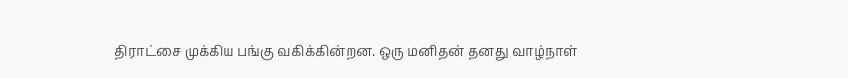திராட்சை முக்கிய பங்கு வகிக்கின்றன. ஒரு மனிதன் தனது வாழ்நாள்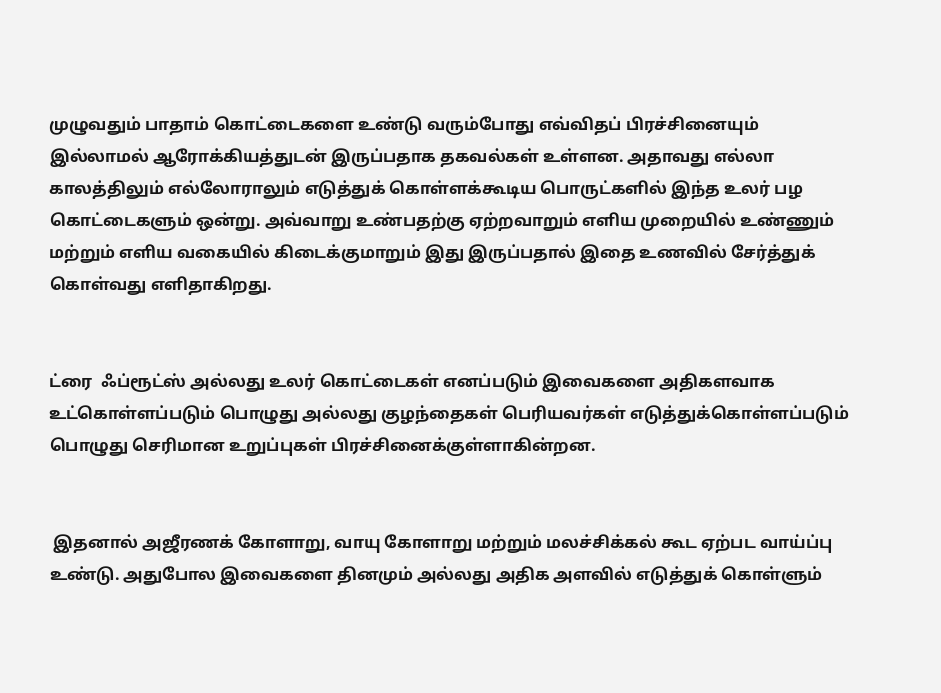முழுவதும் பாதாம் கொட்டைகளை உண்டு வரும்போது எவ்விதப் பிரச்சினையும் இல்லாமல் ஆரோக்கியத்துடன் இருப்பதாக தகவல்கள் உள்ளன. அதாவது எல்லா காலத்திலும் எல்லோராலும் எடுத்துக் கொள்ளக்கூடிய பொருட்களில் இந்த உலர் பழ கொட்டைகளும் ஒன்று. அவ்வாறு உண்பதற்கு ஏற்றவாறும் எளிய முறையில் உண்ணும் மற்றும் எளிய வகையில் கிடைக்குமாறும் இது இருப்பதால் இதை உணவில் சேர்த்துக் கொள்வது எளிதாகிறது.


ட்ரை  ஃப்ரூட்ஸ் அல்லது உலர் கொட்டைகள் எனப்படும் இவைகளை அதிகளவாக உட்கொள்ளப்படும் பொழுது அல்லது குழந்தைகள் பெரியவர்கள் எடுத்துக்கொள்ளப்படும் பொழுது செரிமான உறுப்புகள் பிரச்சினைக்குள்ளாகின்றன.


 இதனால் அஜீரணக் கோளாறு, வாயு கோளாறு மற்றும் மலச்சிக்கல் கூட ஏற்பட வாய்ப்பு உண்டு. அதுபோல இவைகளை தினமும் அல்லது அதிக அளவில் எடுத்துக் கொள்ளும்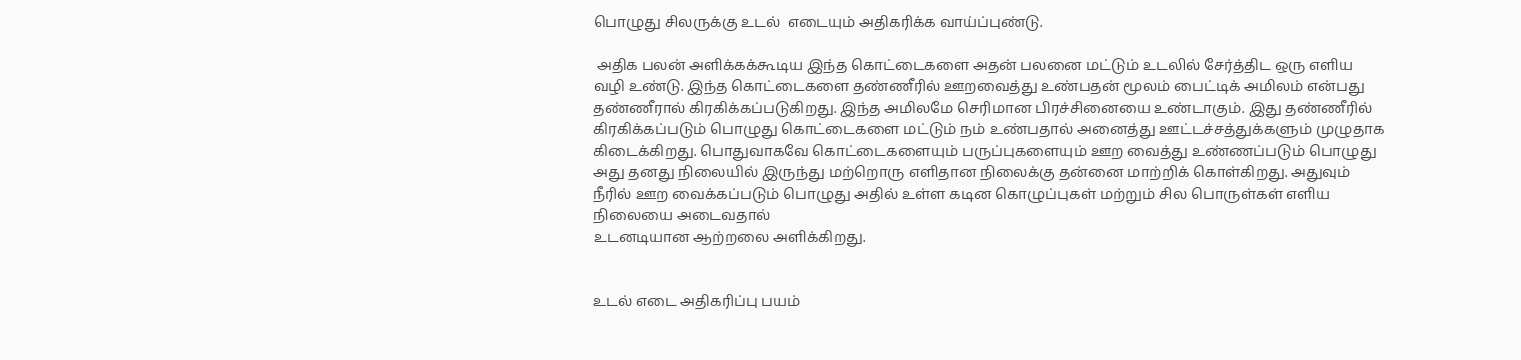பொழுது சிலருக்கு உடல்  எடையும் அதிகரிக்க வாய்ப்புண்டு.

 அதிக பலன் அளிக்கக்கூடிய இந்த கொட்டைகளை அதன் பலனை மட்டும் உடலில் சேர்த்திட ஒரு எளிய வழி உண்டு. இந்த கொட்டைகளை தண்ணீரில் ஊறவைத்து உண்பதன் மூலம் பைட்டிக் அமிலம் என்பது தண்ணீரால் கிரகிக்கப்படுகிறது. இந்த அமிலமே செரிமான பிரச்சினையை உண்டாகும். இது தண்ணீரில் கிரகிக்கப்படும் பொழுது கொட்டைகளை மட்டும் நம் உண்பதால் அனைத்து ஊட்டச்சத்துக்களும் முழுதாக கிடைக்கிறது. பொதுவாகவே கொட்டைகளையும் பருப்புகளையும் ஊற வைத்து உண்ணப்படும் பொழுது அது தனது நிலையில் இருந்து மற்றொரு எளிதான நிலைக்கு தன்னை மாற்றிக் கொள்கிறது. அதுவும் நீரில் ஊற வைக்கப்படும் பொழுது அதில் உள்ள கடின கொழுப்புகள் மற்றும் சில பொருள்கள் எளிய நிலையை அடைவதால்
உடனடியான ஆற்றலை அளிக்கிறது.


உடல் எடை அதிகரிப்பு பயம்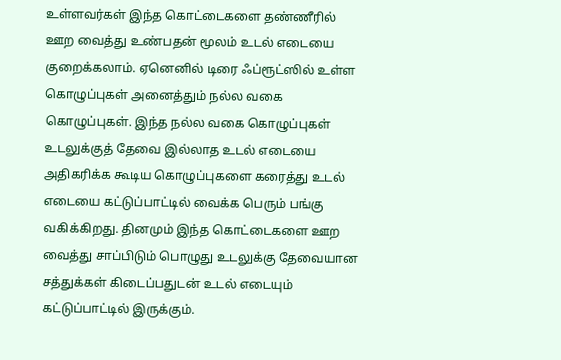உள்ளவர்கள் இந்த கொட்டைகளை தண்ணீரில் ஊற வைத்து உண்பதன் மூலம் உடல் எடையை குறைக்கலாம். ஏனெனில் டிரை ஃப்ரூட்ஸில் உள்ள கொழுப்புகள் அனைத்தும் நல்ல வகை கொழுப்புகள். இந்த நல்ல வகை கொழுப்புகள் உடலுக்குத் தேவை இல்லாத உடல் எடையை அதிகரிக்க கூடிய கொழுப்புகளை கரைத்து உடல் எடையை கட்டுப்பாட்டில் வைக்க பெரும் பங்கு வகிக்கிறது. தினமும் இந்த கொட்டைகளை ஊற வைத்து சாப்பிடும் பொழுது உடலுக்கு தேவையான சத்துக்கள் கிடைப்பதுடன் உடல் எடையும் கட்டுப்பாட்டில் இருக்கும்.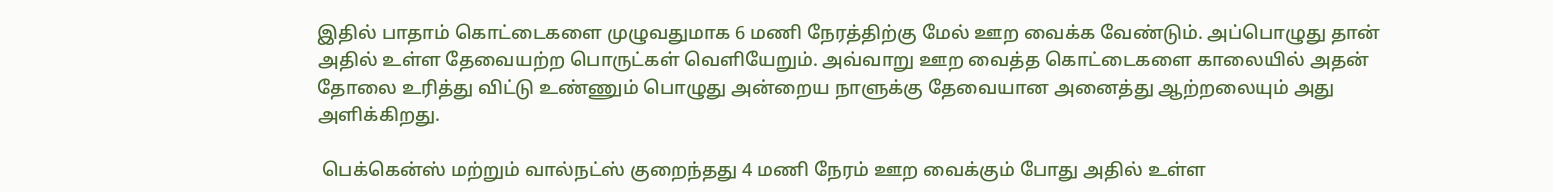இதில் பாதாம் கொட்டைகளை முழுவதுமாக 6 மணி நேரத்திற்கு மேல் ஊற வைக்க வேண்டும். அப்பொழுது தான் அதில் உள்ள தேவையற்ற பொருட்கள் வெளியேறும். அவ்வாறு ஊற வைத்த கொட்டைகளை காலையில் அதன் தோலை உரித்து விட்டு உண்ணும் பொழுது அன்றைய நாளுக்கு தேவையான அனைத்து ஆற்றலையும் அது அளிக்கிறது.

 பெக்கென்ஸ் மற்றும் வால்நட்ஸ் குறைந்தது 4 மணி நேரம் ஊற வைக்கும் போது அதில் உள்ள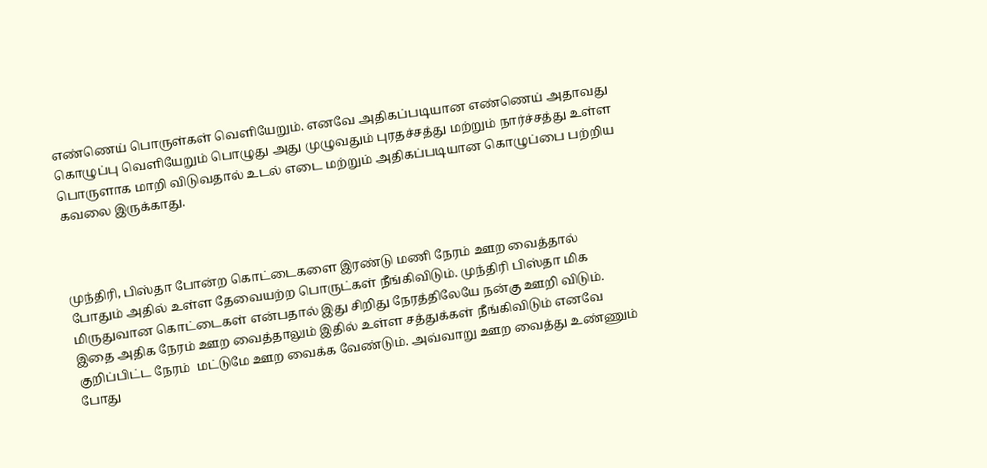எண்ணெய் பொருள்கள் வெளியேறும். எனவே அதிகப்படியான எண்ணெய் அதாவது கொழுப்பு வெளியேறும் பொழுது அது முழுவதும் புரதச்சத்து மற்றும் நார்ச்சத்து உள்ள பொருளாக மாறி விடுவதால் உடல் எடை மற்றும் அதிகப்படியான கொழுப்பை பற்றிய கவலை இருக்காது.



முந்திரி, பிஸ்தா போன்ற கொட்டைகளை இரண்டு மணி நேரம் ஊற வைத்தால் போதும் அதில் உள்ள தேவையற்ற பொருட்கள் நீங்கிவிடும். முந்திரி பிஸ்தா மிக மிருதுவான கொட்டைகள் என்பதால் இது சிறிது நேரத்திலேயே நன்கு ஊறி விடும். இதை அதிக நேரம் ஊற வைத்தாலும் இதில் உள்ள சத்துக்கள் நீங்கிவிடும் எனவே குறிப்பிட்ட நேரம்  மட்டுமே ஊற வைக்க வேண்டும். அவ்வாறு ஊற வைத்து உண்ணும் போது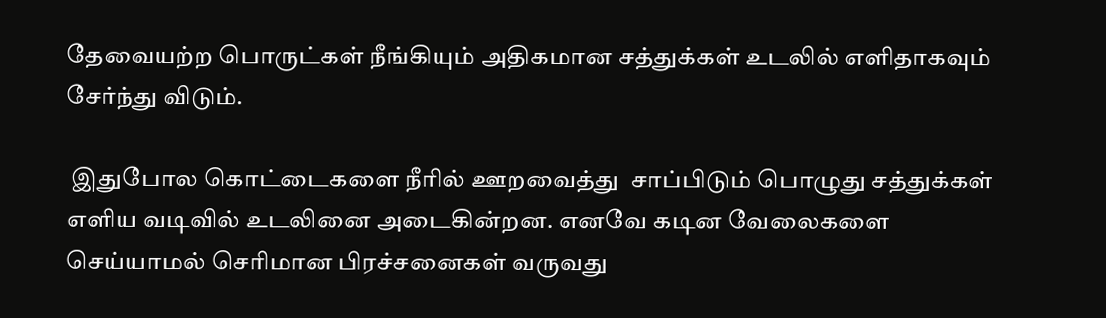தேவையற்ற பொருட்கள் நீங்கியும் அதிகமான சத்துக்கள் உடலில் எளிதாகவும் சேர்ந்து விடும்.

 இதுபோல கொட்டைகளை நீரில் ஊறவைத்து  சாப்பிடும் பொழுது சத்துக்கள் எளிய வடிவில் உடலினை அடைகின்றன. எனவே கடின வேலைகளை செய்யாமல் செரிமான பிரச்சனைகள் வருவது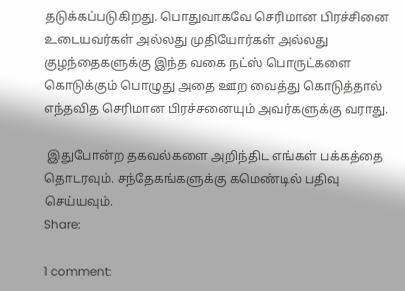தடுக்கப்படுகிறது. பொதுவாகவே செரிமான பிரச்சினை உடையவர்கள் அல்லது முதியோர்கள் அல்லது குழந்தைகளுக்கு இந்த வகை நட்ஸ் பொருட்களை கொடுக்கும் பொழுது அதை ஊற வைத்து கொடுத்தால் எந்தவித செரிமான பிரச்சனையும் அவர்களுக்கு வராது.

 இதுபோன்ற தகவல்களை அறிந்திட எங்கள் பக்கத்தை தொடரவும். சந்தேகங்களுக்கு கமெண்டில் பதிவு செய்யவும்.
Share:

1 comment: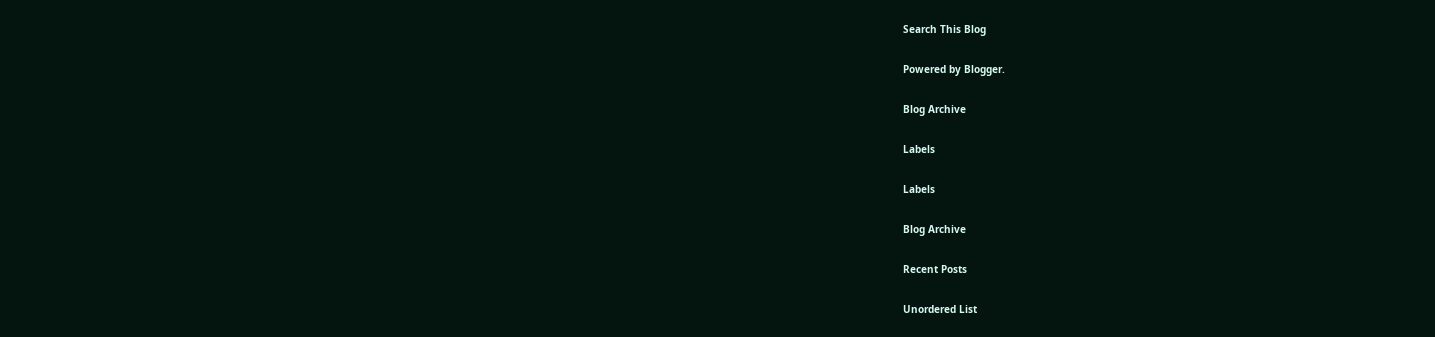Search This Blog

Powered by Blogger.

Blog Archive

Labels

Labels

Blog Archive

Recent Posts

Unordered List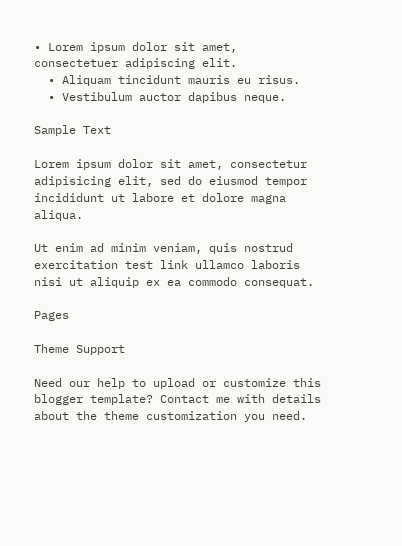• Lorem ipsum dolor sit amet, consectetuer adipiscing elit.
  • Aliquam tincidunt mauris eu risus.
  • Vestibulum auctor dapibus neque.

Sample Text

Lorem ipsum dolor sit amet, consectetur adipisicing elit, sed do eiusmod tempor incididunt ut labore et dolore magna aliqua.

Ut enim ad minim veniam, quis nostrud exercitation test link ullamco laboris nisi ut aliquip ex ea commodo consequat.

Pages

Theme Support

Need our help to upload or customize this blogger template? Contact me with details about the theme customization you need.